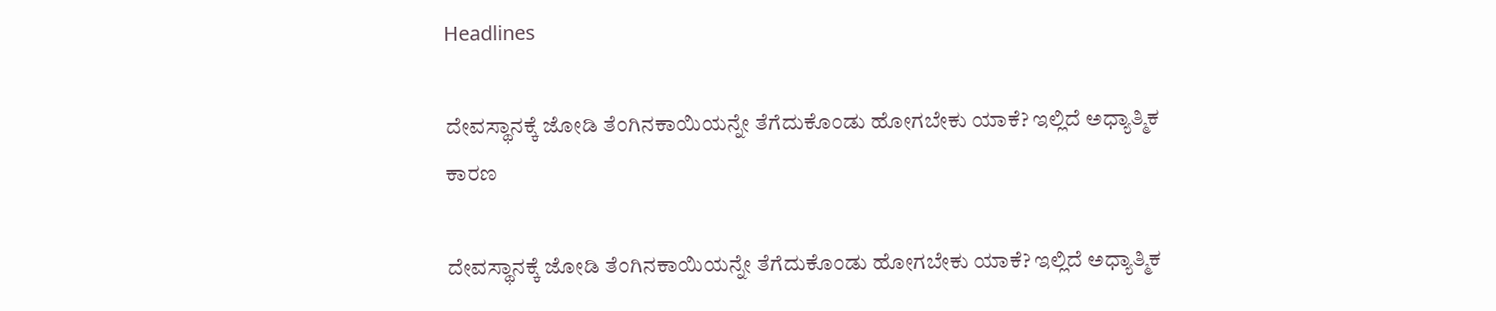Headlines

ದೇವಸ್ಥಾನಕ್ಕೆ ಜೋಡಿ ತೆಂಗಿನಕಾಯಿಯನ್ನೇ ತೆಗೆದುಕೊಂಡು ಹೋಗಬೇಕು ಯಾಕೆ? ಇಲ್ಲಿದೆ ಅಧ್ಯಾತ್ಮಿಕ ಕಾರಣ

ದೇವಸ್ಥಾನಕ್ಕೆ ಜೋಡಿ ತೆಂಗಿನಕಾಯಿಯನ್ನೇ ತೆಗೆದುಕೊಂಡು ಹೋಗಬೇಕು ಯಾಕೆ? ಇಲ್ಲಿದೆ ಅಧ್ಯಾತ್ಮಿಕ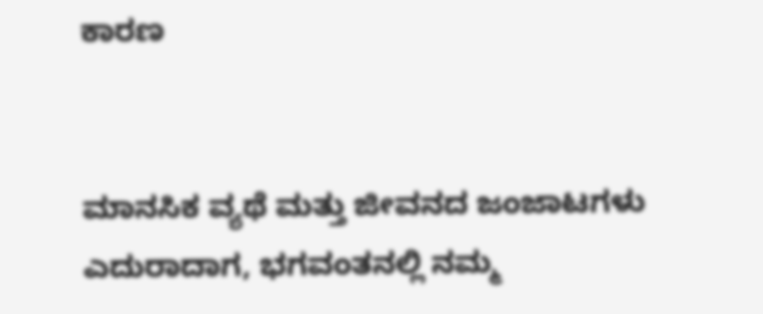ಕಾರಣ


ಮಾನಸಿಕ ವ್ಯಥೆ ಮತ್ತು ಜೀವನದ ಜಂಜಾಟಗಳು ಎದುರಾದಾಗ, ಭಗವಂತನಲ್ಲಿ ನಮ್ಮ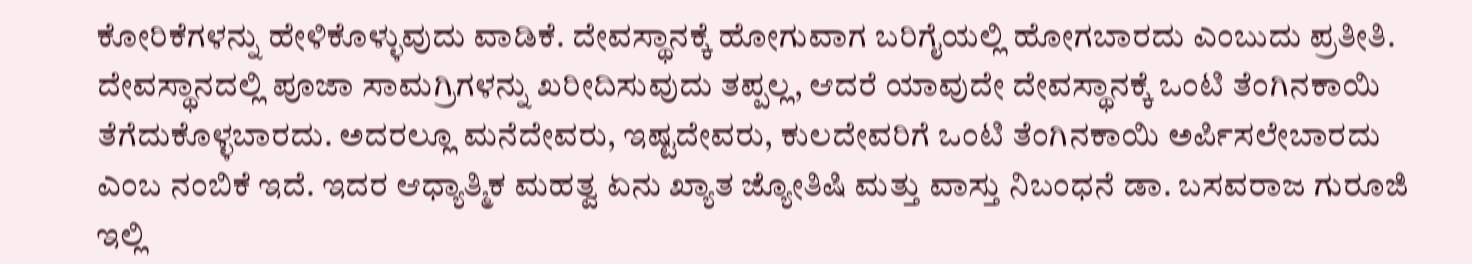ಕೋರಿಕೆಗಳನ್ನು ಹೇಳಿಕೊಳ್ಳುವುದು ವಾಡಿಕೆ. ದೇವಸ್ಥಾನಕ್ಕೆ ಹೋಗುವಾಗ ಬರಿಗೈಯಲ್ಲಿ ಹೋಗಬಾರದು ಎಂಬುದು ಪ್ರತೀತಿ. ದೇವಸ್ಥಾನದಲ್ಲಿ ಪೂಜಾ ಸಾಮಗ್ರಿಗಳನ್ನು ಖರೀದಿಸುವುದು ತಪ್ಪಲ್ಲ, ಆದರೆ ಯಾವುದೇ ದೇವಸ್ಥಾನಕ್ಕೆ ಒಂಟಿ ತೆಂಗಿನಕಾಯಿ ತೆಗೆದುಕೊಳ್ಳಬಾರದು. ಅದರಲ್ಲೂ ಮನೆದೇವರು, ಇಷ್ಟದೇವರು, ಕುಲದೇವರಿಗೆ ಒಂಟಿ ತೆಂಗಿನಕಾಯಿ ಅರ್ಪಿಸಲೇಬಾರದು ಎಂಬ ನಂಬಿಕೆ ಇದೆ. ಇದರ ಆಧ್ಯಾತ್ಮಿಕ ಮಹತ್ವ ಏನು ಖ್ಯಾತ ಜ್ಯೋತಿಷಿ ಮತ್ತು ವಾಸ್ತು ನಿಬಂಧನೆ ಡಾ. ಬಸವರಾಜ ಗುರೂಜಿ ಇಲ್ಲಿ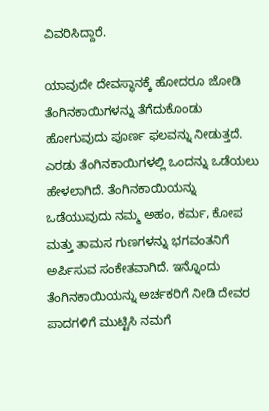ವಿವರಿಸಿದ್ದಾರೆ.

ಯಾವುದೇ ದೇವಸ್ಥಾನಕ್ಕೆ ಹೋದರೂ ಜೋಡಿ ತೆಂಗಿನಕಾಯಿಗಳನ್ನು ತೆಗೆದುಕೊಂಡು ಹೋಗುವುದು ಪೂರ್ಣ ಫಲವನ್ನು ನೀಡುತ್ತದೆ. ಎರಡು ತೆಂಗಿನಕಾಯಿಗಳಲ್ಲಿ ಒಂದನ್ನು ಒಡೆಯಲು ಹೇಳಲಾಗಿದೆ. ತೆಂಗಿನಕಾಯಿಯನ್ನು ಒಡೆಯುವುದು ನಮ್ಮ ಅಹಂ, ಕರ್ಮ, ಕೋಪ ಮತ್ತು ತಾಮಸ ಗುಣಗಳನ್ನು ಭಗವಂತನಿಗೆ ಅರ್ಪಿಸುವ ಸಂಕೇತವಾಗಿದೆ. ಇನ್ನೊಂದು ತೆಂಗಿನಕಾಯಿಯನ್ನು ಅರ್ಚಕರಿಗೆ ನೀಡಿ ದೇವರ ಪಾದಗಳಿಗೆ ಮುಟ್ಟಿಸಿ ನಮಗೆ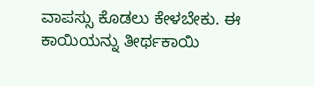ವಾಪಸ್ಸು ಕೊಡಲು ಕೇಳಬೇಕು. ಈ ಕಾಯಿಯನ್ನು ತೀರ್ಥಕಾಯಿ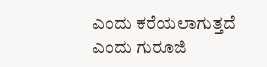ಎಂದು ಕರೆಯಲಾಗುತ್ತದೆ ಎಂದು ಗುರೂಜಿ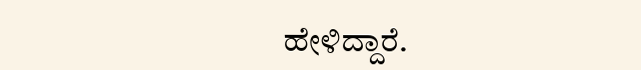ಹೇಳಿದ್ದಾರೆ.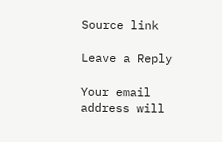Source link

Leave a Reply

Your email address will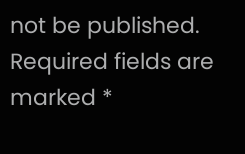not be published. Required fields are marked *